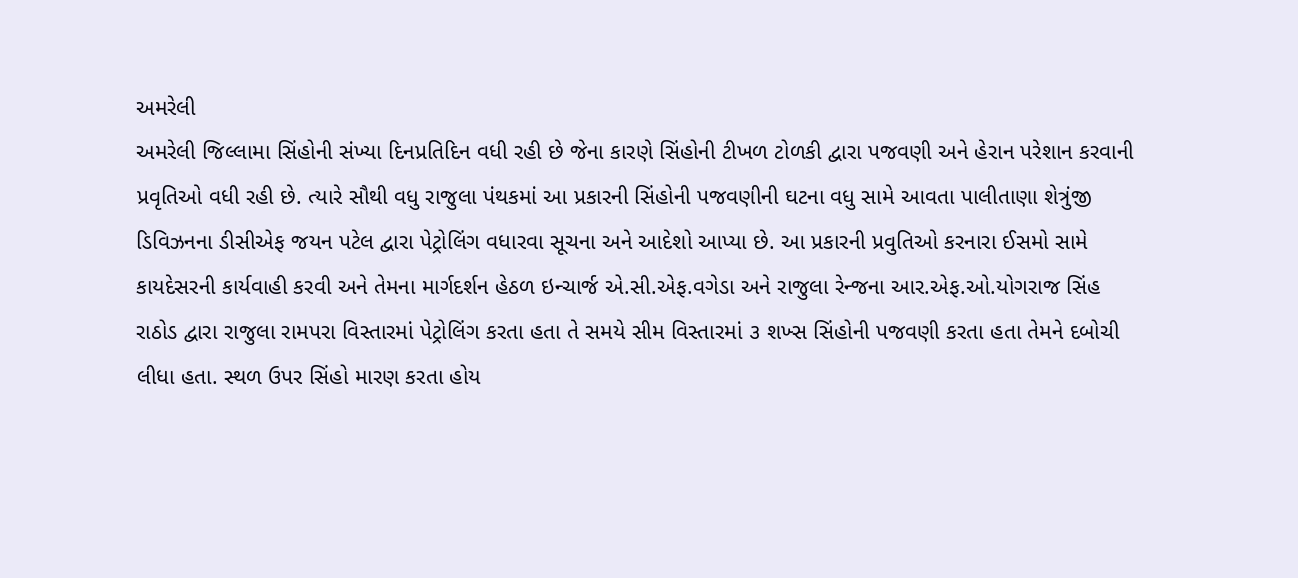અમરેલી
અમરેલી જિલ્લામા સિંહોની સંખ્યા દિનપ્રતિદિન વધી રહી છે જેના કારણે સિંહોની ટીખળ ટોળકી દ્વારા પજવણી અને હેરાન પરેશાન કરવાની પ્રવૃતિઓ વધી રહી છે. ત્યારે સૌથી વધુ રાજુલા પંથકમાં આ પ્રકારની સિંહોની પજવણીની ઘટના વધુ સામે આવતા પાલીતાણા શેત્રુંજી ડિવિઝનના ડીસીએફ જયન પટેલ દ્વારા પેટ્રોલિંગ વધારવા સૂચના અને આદેશો આપ્યા છે. આ પ્રકારની પ્રવુતિઓ કરનારા ઈસમો સામે કાયદેસરની કાર્યવાહી કરવી અને તેમના માર્ગદર્શન હેઠળ ઇન્ચાર્જ એ.સી.એફ.વગેડા અને રાજુલા રેન્જના આર.એફ.ઓ.યોગરાજ સિંહ રાઠોડ દ્વારા રાજુલા રામપરા વિસ્તારમાં પેટ્રોલિંગ કરતા હતા તે સમયે સીમ વિસ્તારમાં ૩ શખ્સ સિંહોની પજવણી કરતા હતા તેમને દબોચી લીધા હતા. સ્થળ ઉપર સિંહો મારણ કરતા હોય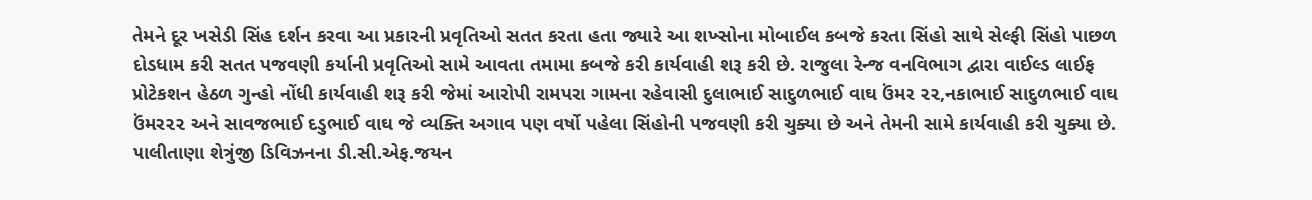તેમને દૂર ખસેડી સિંહ દર્શન કરવા આ પ્રકારની પ્રવૃતિઓ સતત કરતા હતા જ્યારે આ શખ્સોના મોબાઈલ કબજે કરતા સિંહો સાથે સેલ્ફી સિંહો પાછળ દોડધામ કરી સતત પજવણી કર્યાની પ્રવૃતિઓ સામે આવતા તમામા કબજે કરી કાર્યવાહી શરૂ કરી છે. રાજુલા રેન્જ વનવિભાગ દ્વારા વાઈલ્ડ લાઈફ પ્રોટેકશન હેઠળ ગુન્હો નોંધી કાર્યવાહી શરૂ કરી જેમાં આરોપી રામપરા ગામના રહેવાસી દુલાભાઈ સાદુળભાઈ વાઘ ઉંમર ૨૨,નકાભાઈ સાદુળભાઈ વાઘ ઉંમર૨૨ અને સાવજભાઈ દડુભાઈ વાઘ જે વ્યક્તિ અગાવ પણ વર્ષો પહેલા સિંહોની પજવણી કરી ચુક્યા છે અને તેમની સામે કાર્યવાહી કરી ચુક્યા છે. પાલીતાણા શેત્રુંજી ડિવિઝનના ડી.સી.એફ.જયન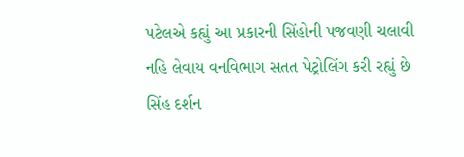પટેલએ કહ્યું આ પ્રકારની સિંહોની પજવણી ચલાવી નહિ લેવાય વનવિભાગ સતત પેટ્રોલિંગ કરી રહ્યું છે સિંહ દર્શન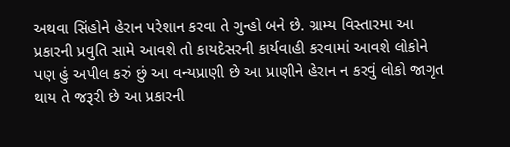અથવા સિંહોને હેરાન પરેશાન કરવા તે ગુન્હો બને છે. ગ્રામ્ય વિસ્તારમા આ પ્રકારની પ્રવુતિ સામે આવશે તો કાયદેસરની કાર્યવાહી કરવામાં આવશે લોકોને પણ હું અપીલ કરું છું આ વન્યપ્રાણી છે આ પ્રાણીને હેરાન ન કરવું લોકો જાગૃત થાય તે જરૂરી છે આ પ્રકારની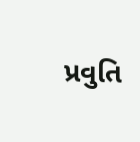પ્રવુતિ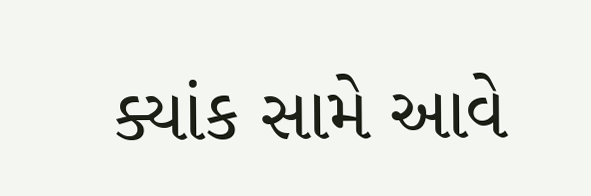ક્યાંક સામે આવે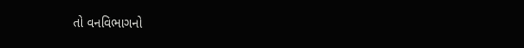તો વનવિભાગનો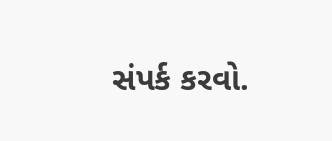સંપર્ક કરવો.